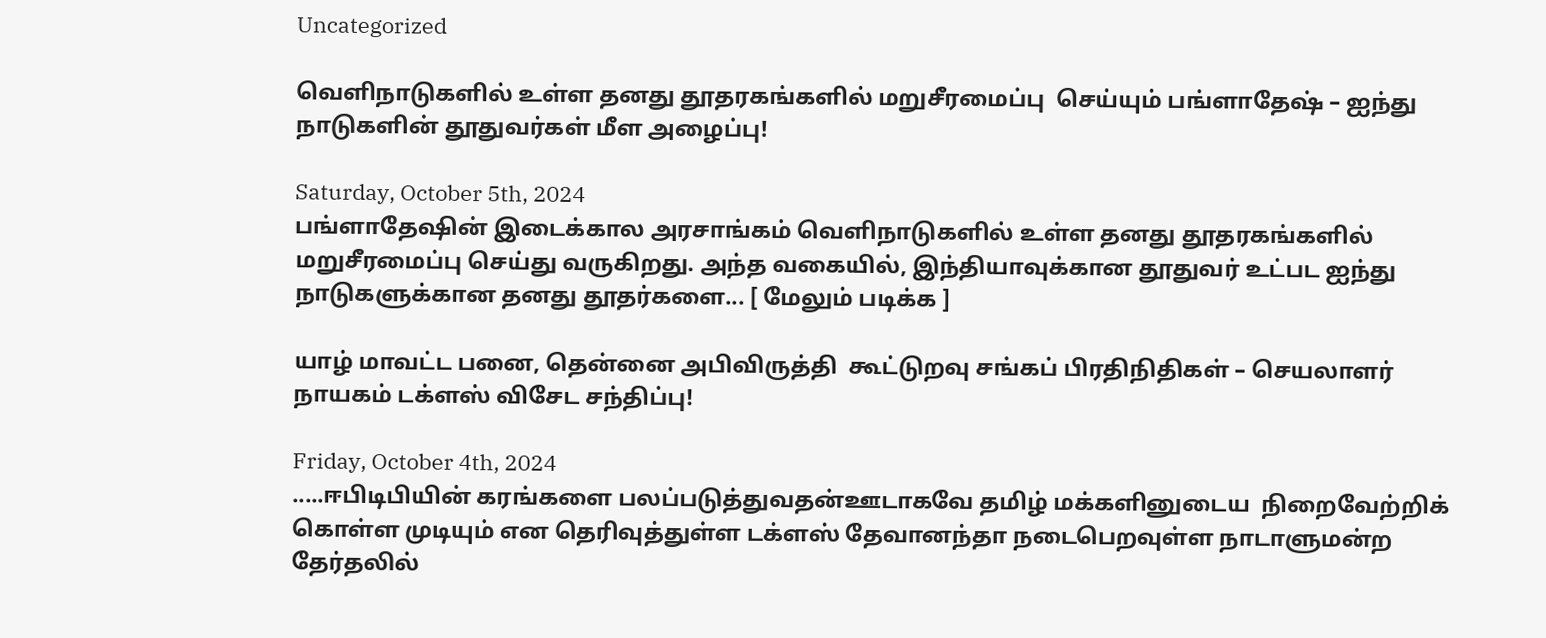Uncategorized

வெளிநாடுகளில் உள்ள தனது தூதரகங்களில் மறுசீரமைப்பு  செய்யும் பங்ளாதேஷ் – ஐந்து நாடுகளின் தூதுவர்கள் மீள அழைப்பு!

Saturday, October 5th, 2024
பங்ளாதேஷின் இடைக்கால அரசாங்கம் வெளிநாடுகளில் உள்ள தனது தூதரகங்களில் மறுசீரமைப்பு செய்து வருகிறது. அந்த வகையில், இந்தியாவுக்கான தூதுவர் உட்பட ஐந்து நாடுகளுக்கான தனது தூதர்களை... [ மேலும் படிக்க ]

யாழ் மாவட்ட பனை, தென்னை அபிவிருத்தி  கூட்டுறவு சங்கப் பிரதிநிதிகள் – செயலாளர் நாயகம் டக்ளஸ் விசேட சந்திப்பு!

Friday, October 4th, 2024
.....ஈபிடிபியின் கரங்களை பலப்படுத்துவதன்ஊடாகவே தமிழ் மக்களினுடைய  நிறைவேற்றிக் கொள்ள முடியும் என தெரிவுத்துள்ள டக்ளஸ் தேவானந்தா நடைபெறவுள்ள நாடாளுமன்ற தேர்தலில்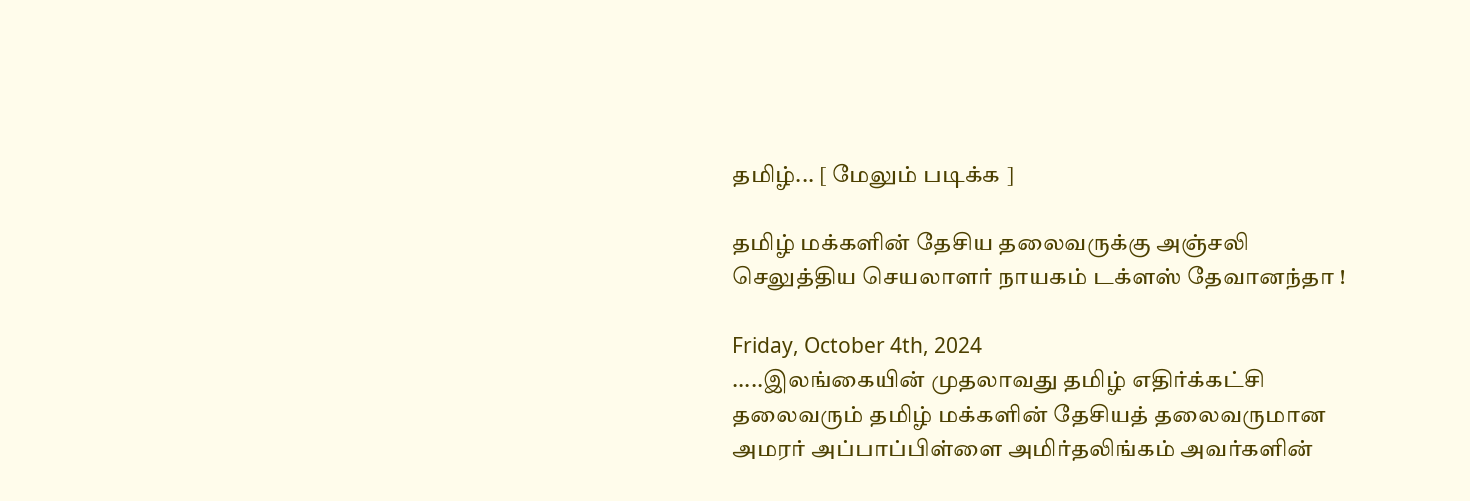தமிழ்... [ மேலும் படிக்க ]

தமிழ் மக்களின் தேசிய தலைவருக்கு அஞ்சலி செலுத்திய செயலாளர் நாயகம் டக்ளஸ் தேவானந்தா !

Friday, October 4th, 2024
.....இலங்கையின் முதலாவது தமிழ் எதிர்க்கட்சி தலைவரும் தமிழ் மக்களின் தேசியத் தலைவருமான அமரர் அப்பாப்பிள்ளை அமிர்தலிங்கம் அவர்களின்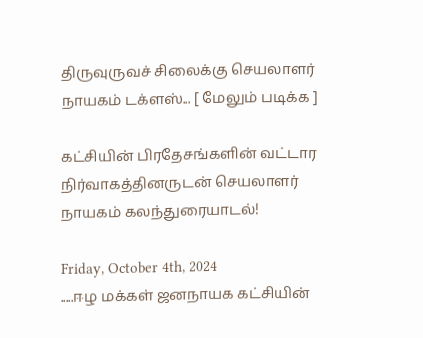திருவுருவச் சிலைக்கு செயலாளர் நாயகம் டக்ளஸ்... [ மேலும் படிக்க ]

கட்சியின் பிரதேசங்களின் வட்டார நிர்வாகத்தினருடன் செயலாளர் நாயகம் கலந்துரையாடல்!

Friday, October 4th, 2024
.....ஈழ மக்கள் ஜனநாயக கட்சியின்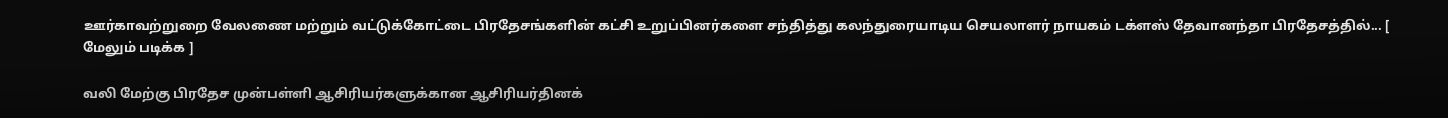ஊர்காவற்றுறை வேலணை மற்றும் வட்டுக்கோட்டை பிரதேசங்களின் கட்சி உறுப்பினர்களை சந்தித்து கலந்துரையாடிய செயலாளர் நாயகம் டக்ளஸ் தேவானந்தா பிரதேசத்தில்... [ மேலும் படிக்க ]

வலி மேற்கு பிரதேச முன்பள்ளி ஆசிரியர்களுக்கான ஆசிரியர்தினக்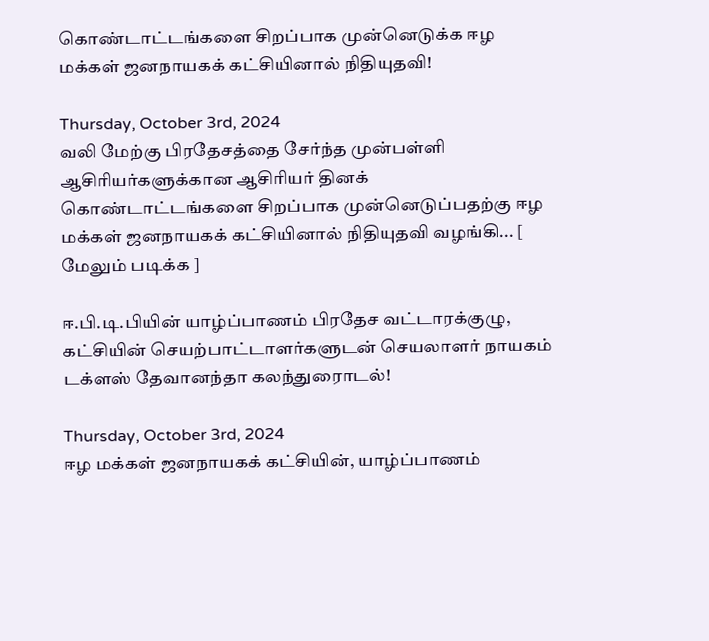கொண்டாட்டங்களை சிறப்பாக முன்னெடுக்க ஈழ மக்கள் ஜனநாயகக் கட்சியினால் நிதியுதவி!

Thursday, October 3rd, 2024
வலி மேற்கு பிரதேசத்தை சேர்ந்த முன்பள்ளி ஆசிரியர்களுக்கான ஆசிரியர் தினக் கொண்டாட்டங்களை சிறப்பாக முன்னெடுப்பதற்கு ஈழ மக்கள் ஜனநாயகக் கட்சியினால் நிதியுதவி வழங்கி... [ மேலும் படிக்க ]

ஈ.பி.டி.பியின் யாழ்ப்பாணம் பிரதேச வட்டாரக்குழு, கட்சியின் செயற்பாட்டாளர்களுடன் செயலாளர் நாயகம் டக்ளஸ் தேவானந்தா கலந்துரைாடல்!

Thursday, October 3rd, 2024
ஈழ மக்கள் ஜனநாயகக் கட்சியின், யாழ்ப்பாணம்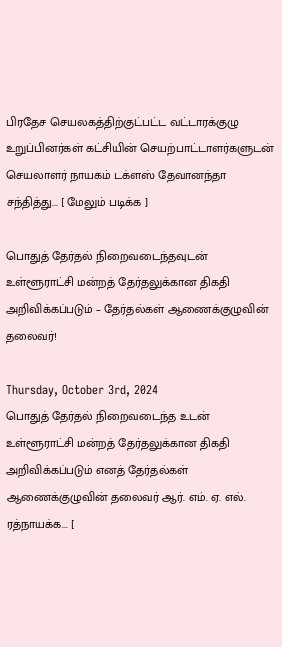பிரதேச செயலகத்திற்குட்பட்ட வட்டாரக்குழு உறுப்பினர்கள் கட்சியின் செயற்பாட்டாளர்களுடன் செயலாளர் நாயகம் டக்ளஸ் தேவானந்தா சந்தித்து... [ மேலும் படிக்க ]

பொதுத் தேர்தல் நிறைவடைந்தவுடன் உள்ளூராட்சி மன்றத் தேர்தலுக்கான திகதி அறிவிக்கப்படும் – தேர்தல்கள் ஆணைக்குழுவின் தலைவர்!

Thursday, October 3rd, 2024
பொதுத் தேர்தல் நிறைவடைந்த உடன் உள்ளூராட்சி மன்றத் தேர்தலுக்கான திகதி அறிவிக்கப்படும் எனத் தேர்தல்கள் ஆணைக்குழுவின் தலைவர் ஆர். எம். ஏ. எல். ரத்நாயக்க... [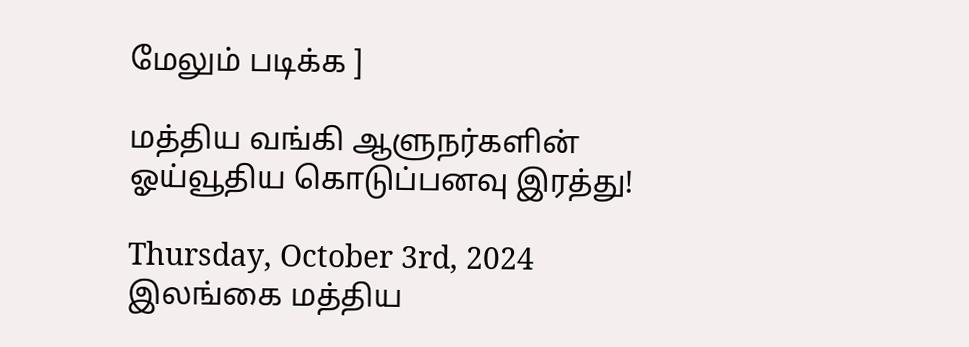மேலும் படிக்க ]

மத்திய வங்கி ஆளுநர்களின் ஓய்வூதிய கொடுப்பனவு இரத்து!

Thursday, October 3rd, 2024
இலங்கை மத்திய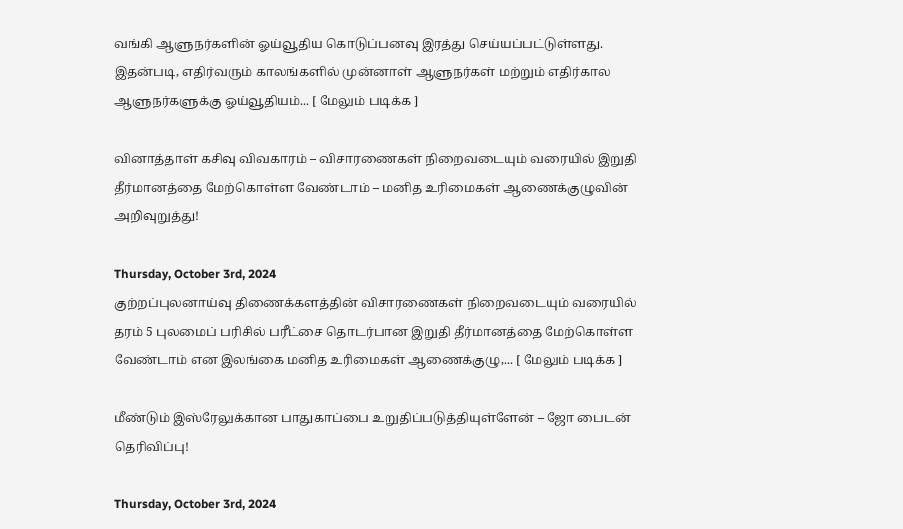வங்கி ஆளுநர்களின் ஓய்வூதிய கொடுப்பனவு இரத்து செய்யப்பட்டுள்ளது. இதன்படி, எதிர்வரும் காலங்களில் முன்னாள் ஆளுநர்கள் மற்றும் எதிர்கால ஆளுநர்களுக்கு ஓய்வூதியம்... [ மேலும் படிக்க ]

வினாத்தாள் கசிவு விவகாரம் – விசாரணைகள் நிறைவடையும் வரையில் இறுதி தீர்மானத்தை மேற்கொள்ள வேண்டாம் – மனித உரிமைகள் ஆணைக்குழுவின் அறிவுறுத்து!

Thursday, October 3rd, 2024
குற்றப்புலனாய்வு திணைக்களத்தின் விசாரணைகள் நிறைவடையும் வரையில் தரம் 5 புலமைப் பரிசில் பரீட்சை தொடர்பான இறுதி தீர்மானத்தை மேற்கொள்ள வேண்டாம் என இலங்கை மனித உரிமைகள் ஆணைக்குழு,... [ மேலும் படிக்க ]

மீண்டும் இஸ்ரேலுக்கான பாதுகாப்பை உறுதிப்படுத்தியுள்ளேன் – ஜோ பைடன் தெரிவிப்பு!

Thursday, October 3rd, 2024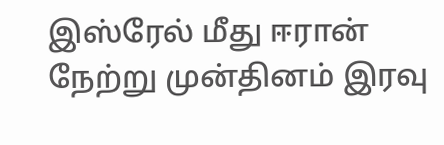இஸ்ரேல் மீது ஈரான் நேற்று முன்தினம் இரவு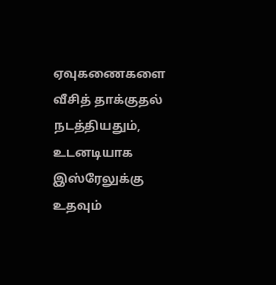ஏவுகணைகளை வீசித் தாக்குதல் நடத்தியதும், உடனடியாக இஸ்ரேலுக்கு உதவும்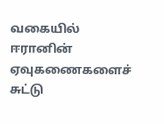வகையில் ஈரானின் ஏவுகணைகளைச் சுட்டு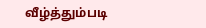வீழ்த்தும்படி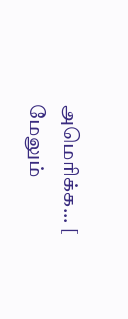அமெரிக்க... [ மேலும்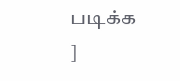படிக்க ]